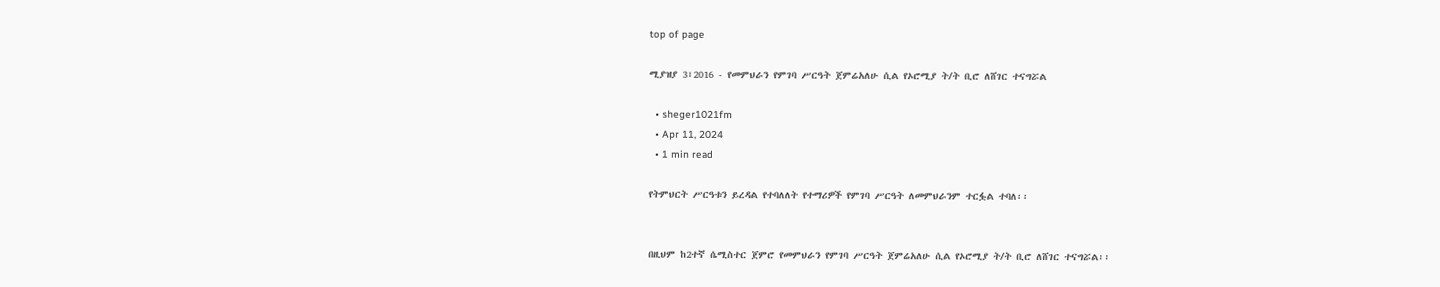top of page

ሚያዝያ 3፣2016 - የመምህራን የምገባ ሥርዓት ጀምሬአለሁ ሲል የኦሮሚያ ት/ት ቢሮ ለሸገር ተናግሯል

  • sheger1021fm
  • Apr 11, 2024
  • 1 min read

የትምህርት ሥርዓቱን ይረዳል የተባለለት የተማሪዎች የምገባ ሥርዓት ለመምህራንም ተርፏል ተባለ፡፡


በዚህም ከ2ተኛ ሴሚስተር ጀምሮ የመምህራን የምገባ ሥርዓት ጀምሬአለሁ ሲል የኦሮሚያ ት/ት ቢሮ ለሸገር ተናግሯል፡፡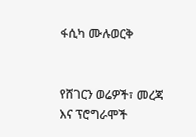ፋሲካ ሙሉወርቅ


የሸገርን ወሬዎች፣ መረጃ እና ፕሮግራሞች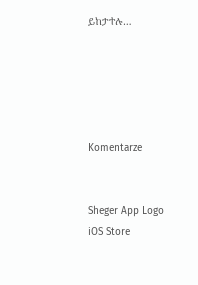ይከታተሉ…





Komentarze


Sheger App Logo
iOS Store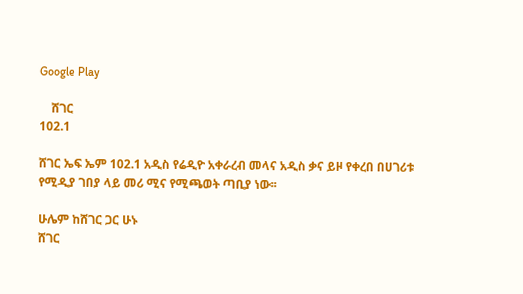Google Play

    ሸገር
102.1

ሸገር ኤፍ ኤም 102.1 አዲስ የሬዲዮ አቀራረብ መላና አዲስ ቃና ይዞ የቀረበ በሀገሪቱ የሚዲያ ገበያ ላይ መሪ ሚና የሚጫወት ጣቢያ ነው፡፡

ሁሌም ከሸገር ጋር ሁኑ
ሸገር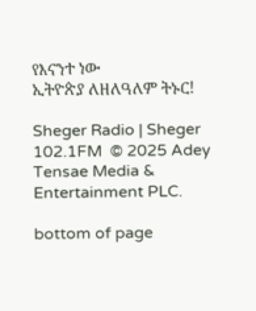የእናንተ ነው
ኢትዮጵያ ለዘለዓለም ትኑር!

Sheger Radio | Sheger 102.1FM  © 2025 Adey Tensae Media & Entertainment PLC.

bottom of page